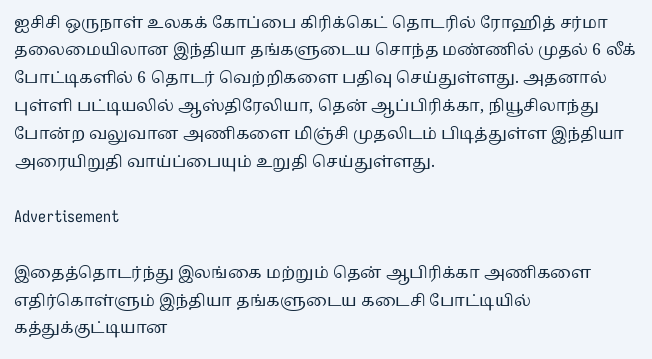ஐசிசி ஒருநாள் உலகக் கோப்பை கிரிக்கெட் தொடரில் ரோஹித் சர்மா தலைமையிலான இந்தியா தங்களுடைய சொந்த மண்ணில் முதல் 6 லீக் போட்டிகளில் 6 தொடர் வெற்றிகளை பதிவு செய்துள்ளது. அதனால் புள்ளி பட்டியலில் ஆஸ்திரேலியா, தென் ஆப்பிரிக்கா, நியூசிலாந்து போன்ற வலுவான அணிகளை மிஞ்சி முதலிடம் பிடித்துள்ள இந்தியா அரையிறுதி வாய்ப்பையும் உறுதி செய்துள்ளது.

Advertisement

இதைத்தொடர்ந்து இலங்கை மற்றும் தென் ஆபிரிக்கா அணிகளை எதிர்கொள்ளும் இந்தியா தங்களுடைய கடைசி போட்டியில் கத்துக்குட்டியான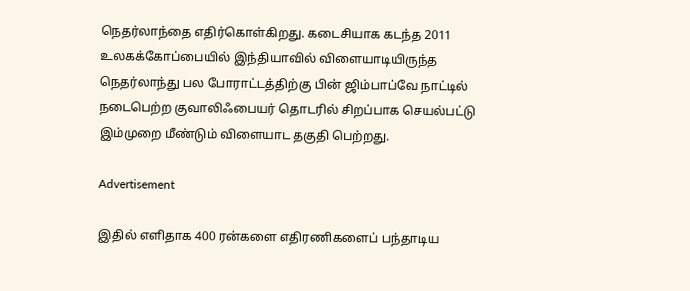நெதர்லாந்தை எதிர்கொள்கிறது. கடைசியாக கடந்த 2011 உலகக்கோப்பையில் இந்தியாவில் விளையாடியிருந்த நெதர்லாந்து பல போராட்டத்திற்கு பின் ஜிம்பாப்வே நாட்டில் நடைபெற்ற குவாலிஃபையர் தொடரில் சிறப்பாக செயல்பட்டு இம்முறை மீண்டும் விளையாட தகுதி பெற்றது.

Advertisement

இதில் எளிதாக 400 ரன்களை எதிரணிகளைப் பந்தாடிய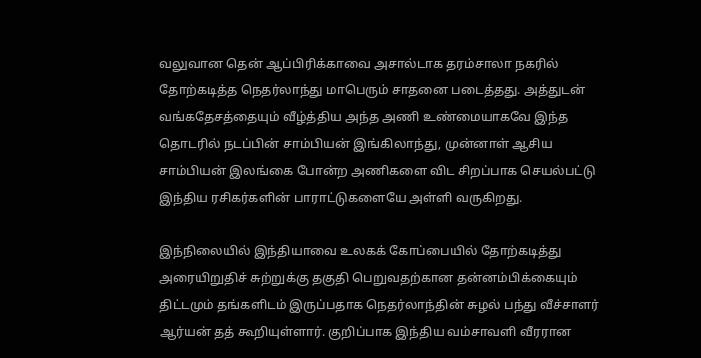வலுவான தென் ஆப்பிரிக்காவை அசால்டாக தரம்சாலா நகரில் தோற்கடித்த நெதர்லாந்து மாபெரும் சாதனை படைத்தது. அத்துடன் வங்கதேசத்தையும் வீழ்த்திய அந்த அணி உண்மையாகவே இந்த தொடரில் நடப்பின் சாம்பியன் இங்கிலாந்து, முன்னாள் ஆசிய சாம்பியன் இலங்கை போன்ற அணிகளை விட சிறப்பாக செயல்பட்டு இந்திய ரசிகர்களின் பாராட்டுகளையே அள்ளி வருகிறது.

இந்நிலையில் இந்தியாவை உலகக் கோப்பையில் தோற்கடித்து அரையிறுதிச் சுற்றுக்கு தகுதி பெறுவதற்கான தன்னம்பிக்கையும் திட்டமும் தங்களிடம் இருப்பதாக நெதர்லாந்தின் சுழல் பந்து வீச்சாளர் ஆர்யன் தத் கூறியுள்ளார். குறிப்பாக இந்திய வம்சாவளி வீரரான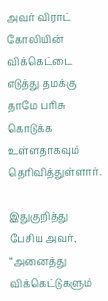அவர் விராட் கோலியின் விக்கெட்டை எடுத்து தமக்கு தாமே பரிசு கொடுக்க உள்ளதாகவும் தெரிவித்துள்ளார்.

இதுகுறித்து பேசிய அவர், “அனைத்து விக்கெட்டுகளும்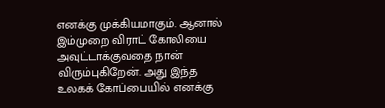எனக்கு முக்கியமாகும். ஆனால் இம்முறை விராட் கோலியை அவுட்டாக்குவதை நான் விரும்புகிறேன். அது இந்த உலகக் கோப்பையில் எனக்கு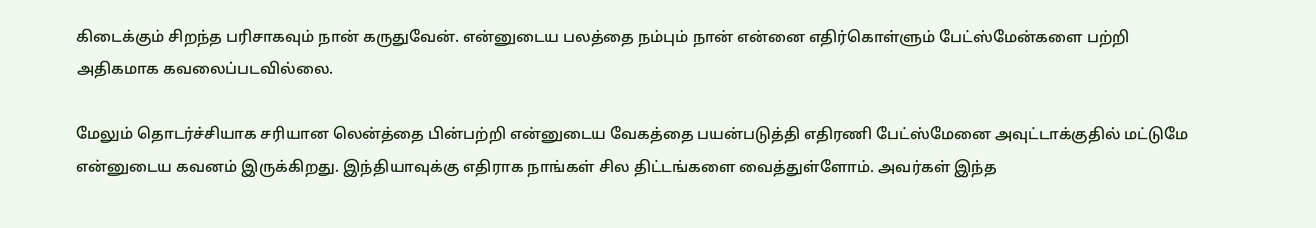கிடைக்கும் சிறந்த பரிசாகவும் நான் கருதுவேன். என்னுடைய பலத்தை நம்பும் நான் என்னை எதிர்கொள்ளும் பேட்ஸ்மேன்களை பற்றி அதிகமாக கவலைப்படவில்லை.

மேலும் தொடர்ச்சியாக சரியான லென்த்தை பின்பற்றி என்னுடைய வேகத்தை பயன்படுத்தி எதிரணி பேட்ஸ்மேனை அவுட்டாக்குதில் மட்டுமே என்னுடைய கவனம் இருக்கிறது. இந்தியாவுக்கு எதிராக நாங்கள் சில திட்டங்களை வைத்துள்ளோம். அவர்கள் இந்த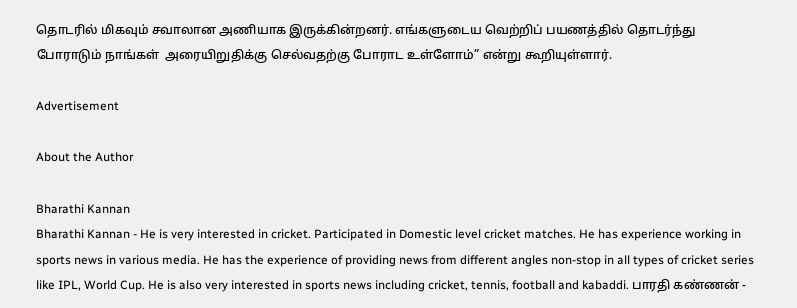தொடரில் மிகவும் சவாலான அணியாக இருக்கின்றனர். எங்களுடைய வெற்றிப் பயணத்தில் தொடர்ந்து போராடும் நாங்கள்  அரையிறுதிக்கு செல்வதற்கு போராட உள்ளோம்” என்று கூறியுள்ளார்.

Advertisement

About the Author

Bharathi Kannan
Bharathi Kannan - He is very interested in cricket. Participated in Domestic level cricket matches. He has experience working in sports news in various media. He has the experience of providing news from different angles non-stop in all types of cricket series like IPL, World Cup. He is also very interested in sports news including cricket, tennis, football and kabaddi. பாரதி கண்ணன் -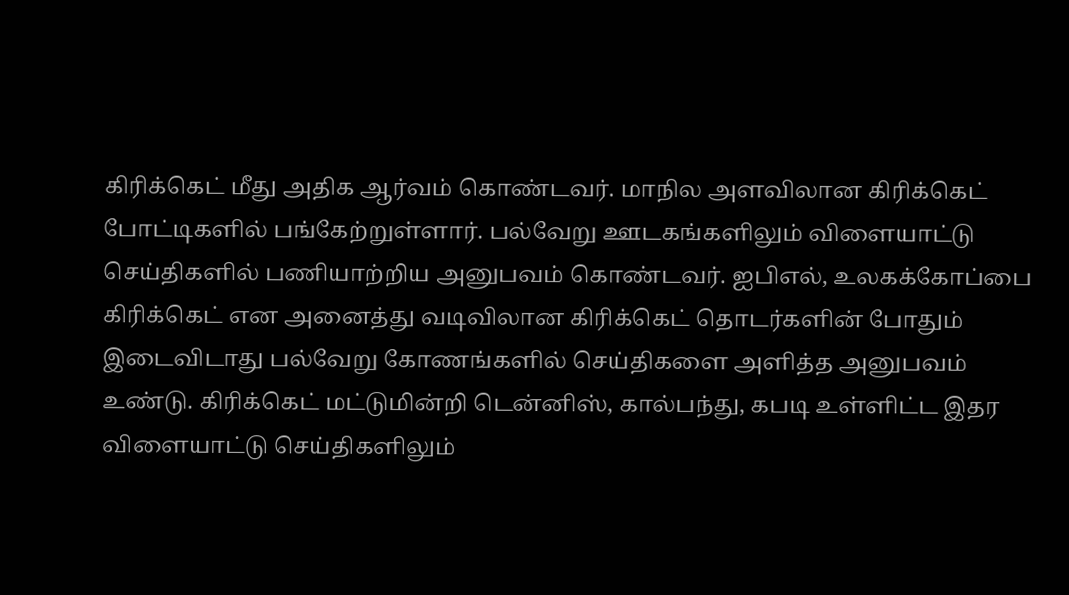கிரிக்கெட் மீது அதிக ஆர்வம் கொண்டவர். மாநில அளவிலான கிரிக்கெட் போட்டிகளில் பங்கேற்றுள்ளார். பல்வேறு ஊடகங்களிலும் விளையாட்டு செய்திகளில் பணியாற்றிய அனுபவம் கொண்டவர். ஐபிஎல், உலகக்கோப்பை கிரிக்கெட் என அனைத்து வடிவிலான கிரிக்கெட் தொடர்களின் போதும் இடைவிடாது பல்வேறு கோணங்களில் செய்திகளை அளித்த அனுபவம் உண்டு. கிரிக்கெட் மட்டுமின்றி டென்னிஸ், கால்பந்து, கபடி உள்ளிட்ட இதர விளையாட்டு செய்திகளிலும்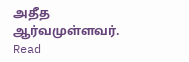அதீத ஆர்வமுள்ளவர். Read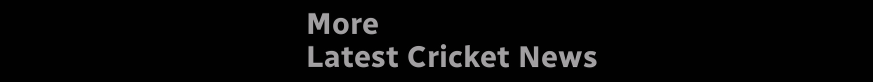More
Latest Cricket News